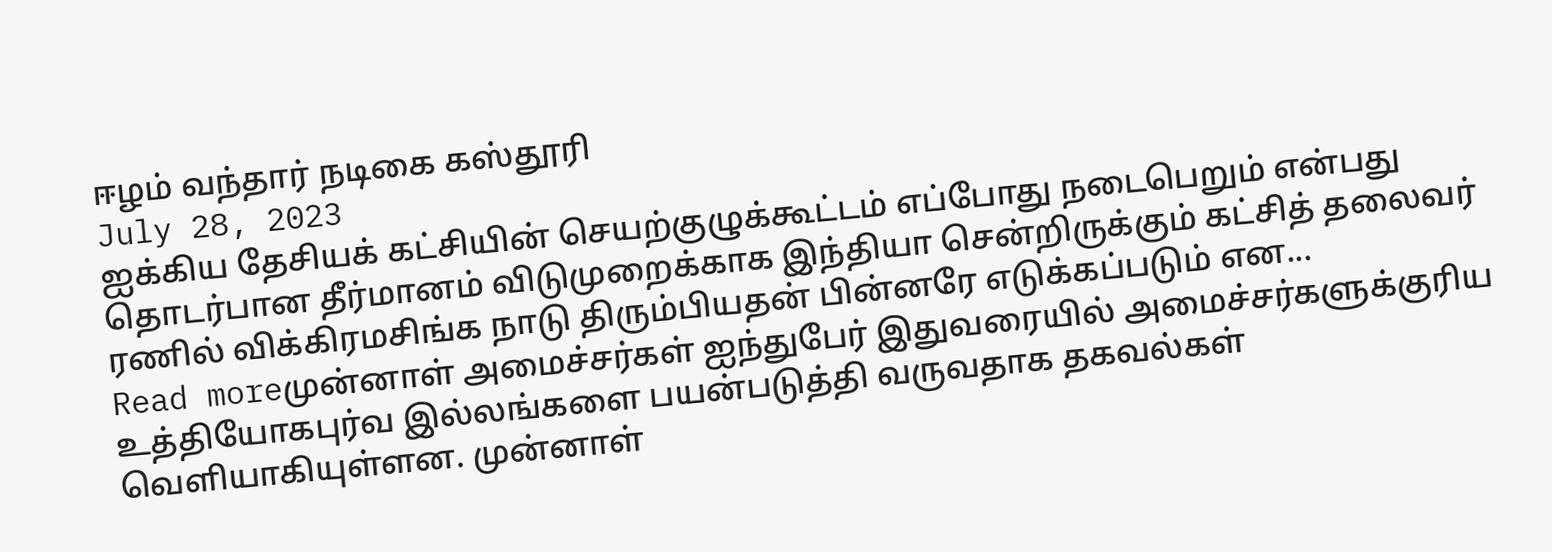ஈழம் வந்தார் நடிகை கஸ்தூரி
July 28, 2023
ஐக்கிய தேசியக் கட்சியின் செயற்குழுக்கூட்டம் எப்போது நடைபெறும் என்பது தொடர்பான தீர்மானம் விடுமுறைக்காக இந்தியா சென்றிருக்கும் கட்சித் தலைவர் ரணில் விக்கிரமசிங்க நாடு திரும்பியதன் பின்னரே எடுக்கப்படும் என...
Read moreமுன்னாள் அமைச்சர்கள் ஐந்துபேர் இதுவரையில் அமைச்சர்களுக்குரிய உத்தியோகபுர்வ இல்லங்களை பயன்படுத்தி வருவதாக தகவல்கள் வெளியாகியுள்ளன. முன்னாள்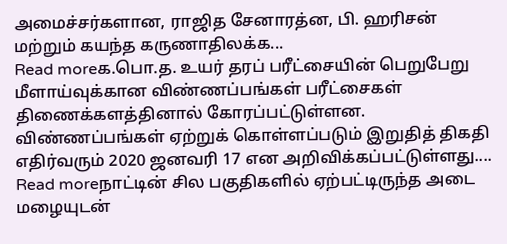அமைச்சர்களான, ராஜித சேனாரத்ன, பி. ஹரிசன் மற்றும் கயந்த கருணாதிலக்க...
Read moreக.பொ.த. உயர் தரப் பரீட்சையின் பெறுபேறு மீளாய்வுக்கான விண்ணப்பங்கள் பரீட்சைகள் திணைக்களத்தினால் கோரப்பட்டுள்ளன. விண்ணப்பங்கள் ஏற்றுக் கொள்ளப்படும் இறுதித் திகதி எதிர்வரும் 2020 ஜனவரி 17 என அறிவிக்கப்பட்டுள்ளது....
Read moreநாட்டின் சில பகுதிகளில் ஏற்பட்டிருந்த அடை மழையுடன்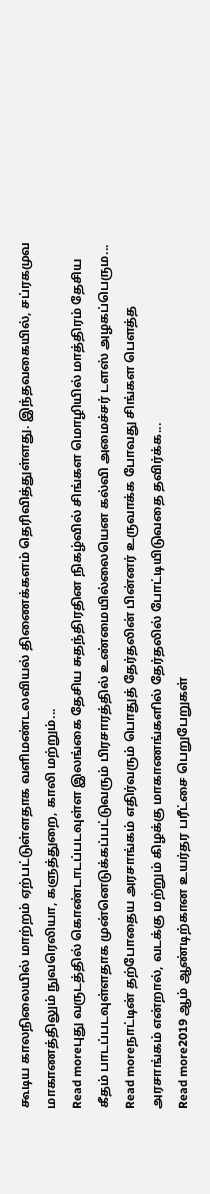கூடிய காலநிலையில் மாற்றம் ஏற்பட்டுள்ளதாக வளிமண்டலவியல் திணைக்களம் தெரிவித்துள்ளது. இந்தவகையில், சப்ரகமுவ மாகாணத்திலும் நுவரெலியா, களுத்துறை, காலி மற்றும்...
Read moreபுது வருடத்தில் கொண்டாடப்படவுள்ள இலங்கை தேசிய சுதந்திரதின நிகழ்வில் சிங்கள மொழியில் மாத்திரம் தேசிய கீதம் பாடப்படவுள்ளதாக முன்னெடுக்கப்பட்டுவரும் பிரசாரத்தில் உண்மையில்லையென கல்வி அமைச்சர் டளஸ் அழகப்பெரும...
Read moreநாட்டின் தற்போதைய அரசாங்கம் எதிர்வரும் பொதுத் தேர்தலின் பின்னர் உருவாக்க போவது சிங்கள பௌத்த அரசாங்கம் என்றால், வடக்கு மற்றும் கிழக்கு மாகாணங்களில் தேர்தலில் போட்டியிடுவதை தவிர்க்க...
Read more2019 ஆம் ஆண்டிற்கான உயர்தர பரீட்சை பெறுபேறுகள்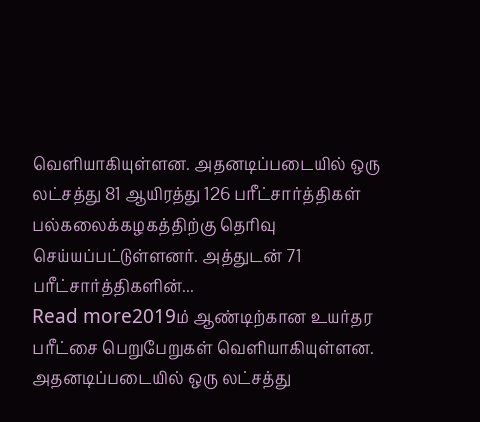வெளியாகியுள்ளன. அதனடிப்படையில் ஒரு லட்சத்து 81 ஆயிரத்து 126 பரீட்சார்த்திகள் பல்கலைக்கழகத்திற்கு தெரிவு செய்யப்பட்டுள்ளனர். அத்துடன் 71 பரீட்சார்த்திகளின்...
Read more2019ம் ஆண்டிற்கான உயர்தர பரீட்சை பெறுபேறுகள் வெளியாகியுள்ளன. அதனடிப்படையில் ஒரு லட்சத்து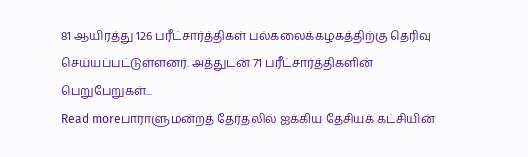81 ஆயிரத்து 126 பரீட்சார்த்திகள் பல்கலைக்கழகத்திற்கு தெரிவு செய்யப்பட்டுள்ளனர். அத்துடன் 71 பரீட்சார்த்திகளின் பெறுபேறுகள்...
Read moreபாராளுமன்றத் தேர்தலில் ஐக்கிய தேசியக் கட்சியின்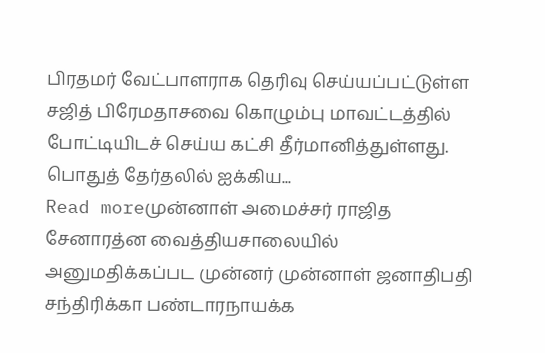பிரதமர் வேட்பாளராக தெரிவு செய்யப்பட்டுள்ள சஜித் பிரேமதாசவை கொழும்பு மாவட்டத்தில் போட்டியிடச் செய்ய கட்சி தீர்மானித்துள்ளது. பொதுத் தேர்தலில் ஐக்கிய...
Read moreமுன்னாள் அமைச்சர் ராஜித சேனாரத்ன வைத்தியசாலையில் அனுமதிக்கப்பட முன்னர் முன்னாள் ஜனாதிபதி சந்திரிக்கா பண்டாரநாயக்க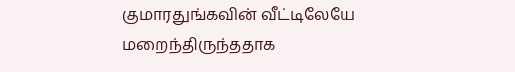குமாரதுங்கவின் வீட்டிலேயே மறைந்திருந்ததாக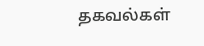தகவல்கள்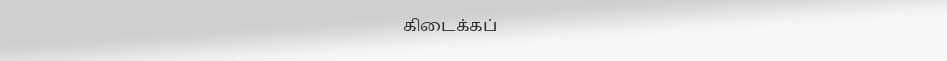கிடைக்கப்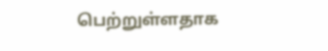பெற்றுள்ளதாக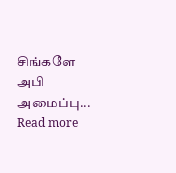சிங்களே அபி அமைப்பு...
Read more